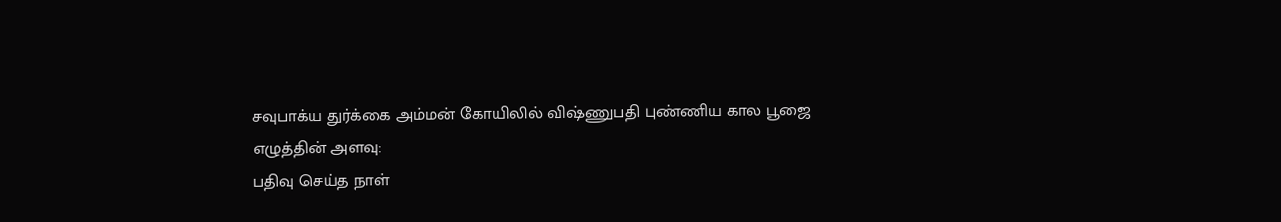சவுபாக்ய துர்க்கை அம்மன் கோயிலில் விஷ்ணுபதி புண்ணிய கால பூஜை
எழுத்தின் அளவு:
பதிவு செய்த நாள்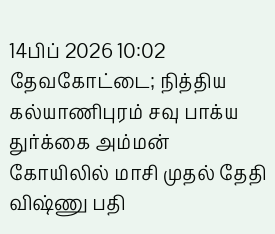14பிப் 2026 10:02
தேவகோட்டை; நித்திய கல்யாணிபுரம் சவு பாக்ய துர்க்கை அம்மன் கோயிலில் மாசி முதல் தேதி விஷ்ணு பதி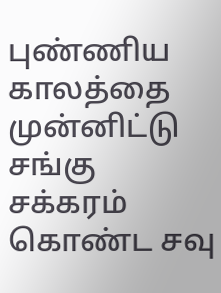புண்ணிய காலத்தை முன்னிட்டு சங்கு சக்கரம் கொண்ட சவு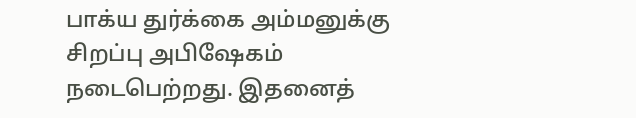பாக்ய துர்க்கை அம்மனுக்கு சிறப்பு அபிஷேகம் நடைபெற்றது. இதனைத்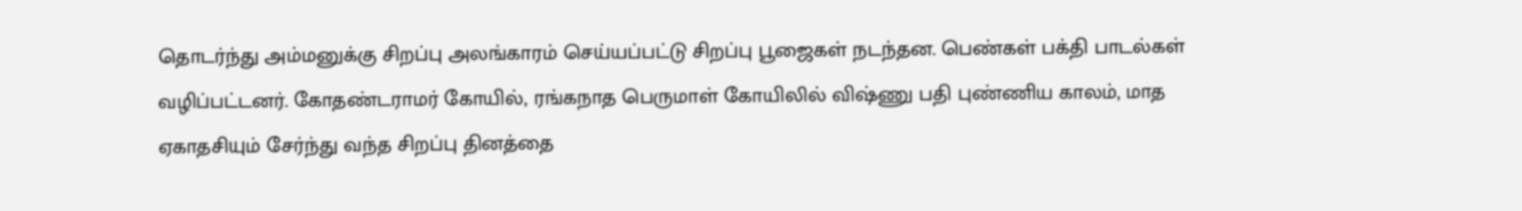தொடர்ந்து அம்மனுக்கு சிறப்பு அலங்காரம் செய்யப்பட்டு சிறப்பு பூஜைகள் நடந்தன. பெண்கள் பக்தி பாடல்கள் வழிப்பட்டனர். கோதண்டராமர் கோயில், ரங்கநாத பெருமாள் கோயிலில் விஷ்ணு பதி புண்ணிய காலம், மாத ஏகாதசியும் சேர்ந்து வந்த சிறப்பு தினத்தை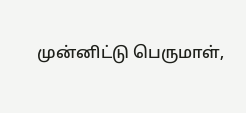முன்னிட்டு பெருமாள்,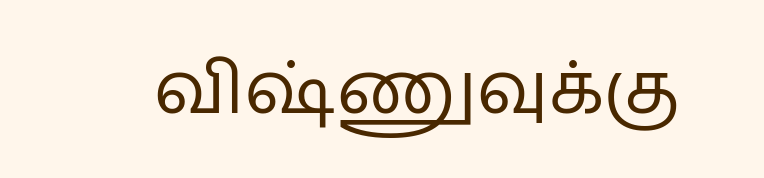விஷ்ணுவுக்கு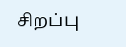சிறப்பு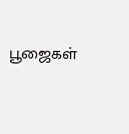பூஜைகள்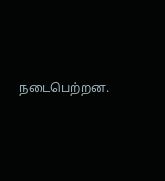நடைபெற்றன.